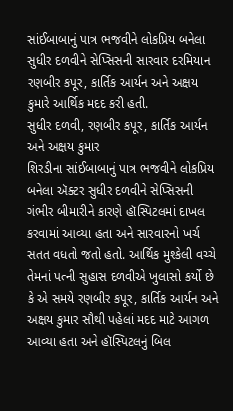સાંઈબાબાનું પાત્ર ભજવીને લોકપ્રિય બનેલા સુધીર દળવીને સેપ્સિસની સારવાર દરમિયાન રણબીર કપૂર, કાર્તિક આર્યન અને અક્ષય કુમારે આર્થિક મદદ કરી હતી.
સુધીર દળવી, રણબીર કપૂર, કાર્તિક આર્યન અને અક્ષય કુમાર
શિરડીના સાંઈબાબાનું પાત્ર ભજવીને લોકપ્રિય બનેલા ઍક્ટર સુધીર દળવીને સેપ્સિસની ગંભીર બીમારીને કારણે હૉસ્પિટલમાં દાખલ કરવામાં આવ્યા હતા અને સારવારનો ખર્ચ સતત વધતો જતો હતો. આર્થિક મુશ્કેલી વચ્ચે તેમનાં પત્ની સુહાસ દળવીએ ખુલાસો કર્યો છે કે એ સમયે રણબીર કપૂર, કાર્તિક આર્યન અને અક્ષય કુમાર સૌથી પહેલાં મદદ માટે આગળ આવ્યા હતા અને હૉસ્પિટલનું બિલ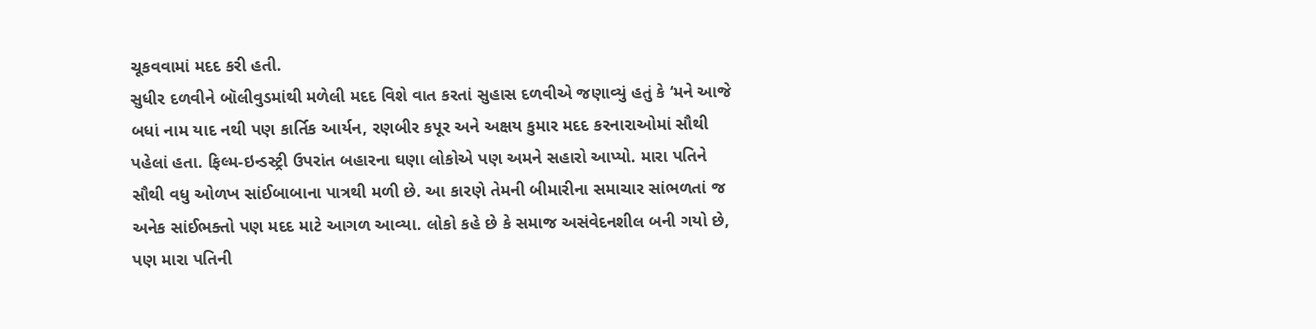ચૂકવવામાં મદદ કરી હતી.
સુધીર દળવીને બૉલીવુડમાંથી મળેલી મદદ વિશે વાત કરતાં સુહાસ દળવીએ જણાવ્યું હતું કે ‘મને આજે બધાં નામ યાદ નથી પણ કાર્તિક આર્યન, રણબીર કપૂર અને અક્ષય કુમાર મદદ કરનારાઓમાં સૌથી પહેલાં હતા. ફિલ્મ-ઇન્ડસ્ટ્રી ઉપરાંત બહારના ઘણા લોકોએ પણ અમને સહારો આપ્યો. મારા પતિને સૌથી વધુ ઓળખ સાંઈબાબાના પાત્રથી મળી છે. આ કારણે તેમની બીમારીના સમાચાર સાંભળતાં જ અનેક સાંઈભક્તો પણ મદદ માટે આગળ આવ્યા. લોકો કહે છે કે સમાજ અસંવેદનશીલ બની ગયો છે, પણ મારા પતિની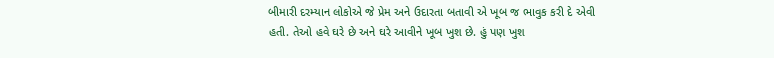બીમારી દરમ્યાન લોકોએ જે પ્રેમ અને ઉદારતા બતાવી એ ખૂબ જ ભાવુક કરી દે એવી હતી. તેઓ હવે ઘરે છે અને ઘરે આવીને ખૂબ ખુશ છે. હું પણ ખુશ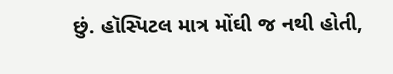છું. હૉસ્પિટલ માત્ર મોંઘી જ નથી હોતી,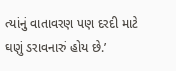ત્યાંનું વાતાવરણ પણ દરદી માટે ઘણું ડરાવનારું હોય છે.’